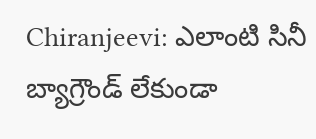Chiranjeevi: ఎలాంటి సినీ బ్యాగ్రౌండ్ లేకుండా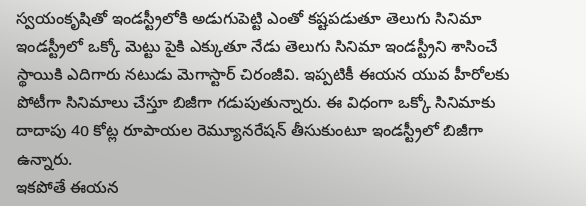స్వయంకృషితో ఇండస్ట్రీలోకి అడుగుపెట్టి ఎంతో కష్టపడుతూ తెలుగు సినిమా ఇండస్ట్రీలో ఒక్కో మెట్టు పైకి ఎక్కుతూ నేడు తెలుగు సినిమా ఇండస్ట్రీని శాసించే స్థాయికి ఎదిగారు నటుడు మెగాస్టార్ చిరంజీవి. ఇప్పటికీ ఈయన యువ హీరోలకు పోటీగా సినిమాలు చేస్తూ బిజీగా గడుపుతున్నారు. ఈ విధంగా ఒక్కో సినిమాకు దాదాపు 40 కోట్ల రూపాయల రెమ్యూనరేషన్ తీసుకుంటూ ఇండస్ట్రీలో బిజీగా ఉన్నారు.
ఇకపోతే ఈయన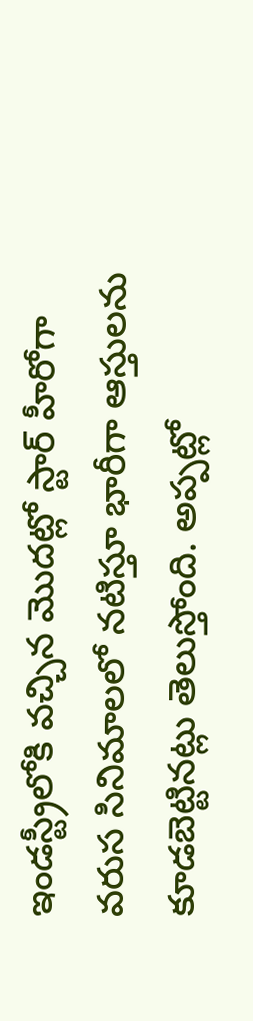ఇండస్ట్రీలోకి వచ్చిన మొదట్లో స్టార్ హీరోగా వరుస సినిమాలలో నటిస్తూ భారీగా ఆస్తులను కూడబెట్టినట్లు తెలుస్తోంది. అప్పట్లో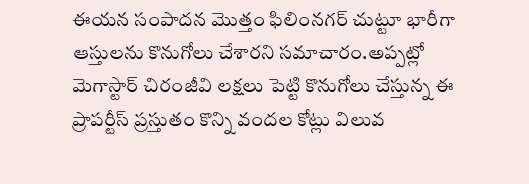ఈయన సంపాదన మొత్తం ఫిలింనగర్ చుట్టూ భారీగా ఆస్తులను కొనుగోలు చేశారని సమాచారం.అప్పట్లో మెగాస్టార్ చిరంజీవి లక్షలు పెట్టి కొనుగోలు చేస్తున్న ఈ ప్రాపర్టీస్ ప్రస్తుతం కొన్ని వందల కోట్లు విలువ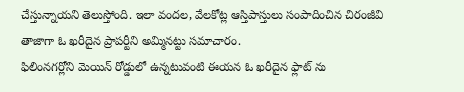చేస్తున్నాయని తెలుస్తోంది. ఇలా వందల, వేలకోట్ల ఆస్తిపాస్తులు సంపాదించిన చిరంజీవి తాజాగా ఓ ఖరీదైన ప్రాపర్టీని అమ్మినట్టు సమాచారం.
ఫిలింనగర్లోని మెయిన్ రోడ్డులో ఉన్నటువంటి ఈయన ఓ ఖరీదైన ఫ్లాట్ ను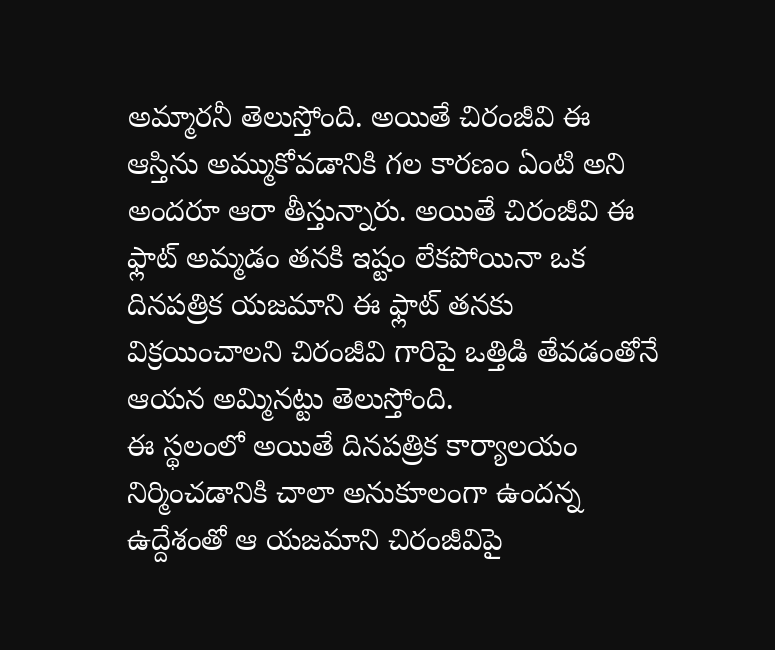అమ్మారనీ తెలుస్తోంది. అయితే చిరంజీవి ఈ ఆస్తిను అమ్ముకోవడానికి గల కారణం ఏంటి అని అందరూ ఆరా తీస్తున్నారు. అయితే చిరంజీవి ఈ ఫ్లాట్ అమ్మడం తనకి ఇష్టం లేకపోయినా ఒక దినపత్రిక యజమాని ఈ ఫ్లాట్ తనకు విక్రయించాలని చిరంజీవి గారిపై ఒత్తిడి తేవడంతోనే ఆయన అమ్మినట్టు తెలుస్తోంది.
ఈ స్థలంలో అయితే దినపత్రిక కార్యాలయం నిర్మించడానికి చాలా అనుకూలంగా ఉందన్న ఉద్దేశంతో ఆ యజమాని చిరంజీవిపై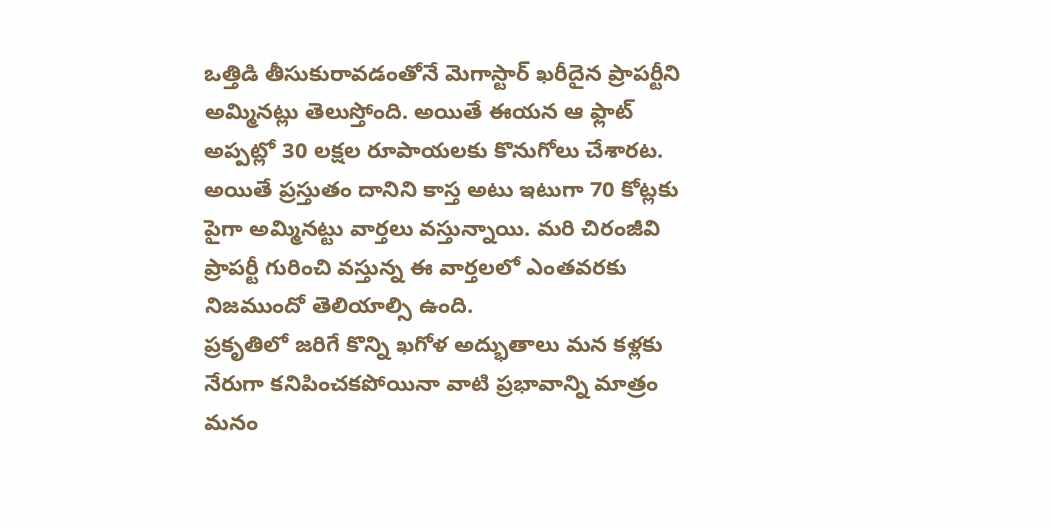ఒత్తిడి తీసుకురావడంతోనే మెగాస్టార్ ఖరీదైన ప్రాపర్టీని అమ్మినట్లు తెలుస్తోంది. అయితే ఈయన ఆ ఫ్లాట్ అప్పట్లో 30 లక్షల రూపాయలకు కొనుగోలు చేశారట. అయితే ప్రస్తుతం దానిని కాస్త అటు ఇటుగా 70 కోట్లకు పైగా అమ్మినట్టు వార్తలు వస్తున్నాయి. మరి చిరంజీవి ప్రాపర్టీ గురించి వస్తున్న ఈ వార్తలలో ఎంతవరకు నిజముందో తెలియాల్సి ఉంది.
ప్రకృతిలో జరిగే కొన్ని ఖగోళ అద్భుతాలు మన కళ్లకు నేరుగా కనిపించకపోయినా వాటి ప్రభావాన్ని మాత్రం మనం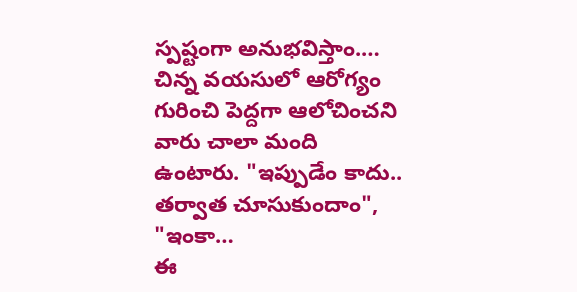స్పష్టంగా అనుభవిస్తాం.…
చిన్న వయసులో ఆరోగ్యం గురించి పెద్దగా ఆలోచించని వారు చాలా మంది ఉంటారు. "ఇప్పుడేం కాదు.. తర్వాత చూసుకుందాం", "ఇంకా…
ఈ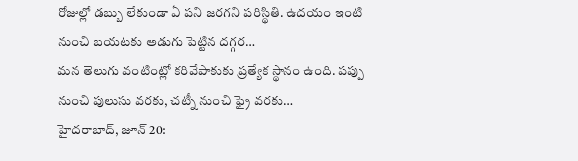రోజుల్లో డబ్బు లేకుండా ఏ పని జరగని పరిస్థితి. ఉదయం ఇంటి నుంచి బయటకు అడుగు పెట్టిన దగ్గర…
మన తెలుగు వంటింట్లో కరివేపాకుకు ప్రత్యేక స్థానం ఉంది. పప్పు నుంచి పులుసు వరకు, చట్నీ నుంచి ఫ్రై వరకు…
హైదరాబాద్, జూన్ 20: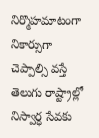నిర్మొహమాటంగా నికార్సుగా చెప్పాల్సి వస్తే తెలుగు రాష్ట్రాల్లో నిస్వార్ధ సేవకు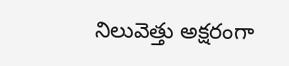నిలువెత్తు అక్షరంగా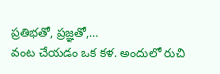ప్రతిభతో, ప్రజ్ఞతో,…
వంట చేయడం ఒక కళ. అందులో రుచి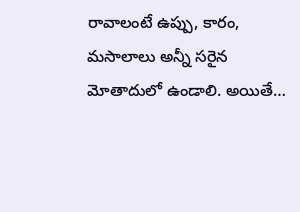రావాలంటే ఉప్పు, కారం, మసాలాలు అన్నీ సరైన మోతాదులో ఉండాలి. అయితే…